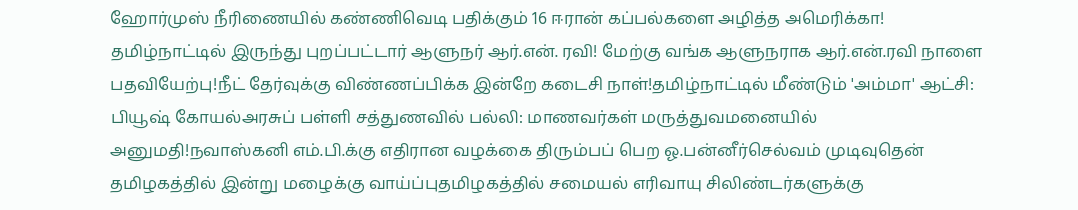ஹோர்முஸ் நீரிணையில் கண்ணிவெடி பதிக்கும் 16 ஈரான் கப்பல்களை அழித்த அமெரிக்கா! தமிழ்நாட்டில் இருந்து புறப்பட்டார் ஆளுநர் ஆர்.என். ரவி! மேற்கு வங்க ஆளுநராக ஆர்.என்.ரவி நாளை பதவியேற்பு!நீட் தேர்வுக்கு விண்ணப்பிக்க இன்றே கடைசி நாள்!தமிழ்நாட்டில் மீண்டும் 'அம்மா' ஆட்சி: பியூஷ் கோயல்அரசுப் பள்ளி சத்துணவில் பல்லி: மாணவர்கள் மருத்துவமனையில் அனுமதி!நவாஸ்கனி எம்.பி.க்கு எதிரான வழக்கை திரும்பப் பெற ஓ.பன்னீர்செல்வம் முடிவுதென் தமிழகத்தில் இன்று மழைக்கு வாய்ப்புதமிழகத்தில் சமையல் எரிவாயு சிலிண்டர்களுக்கு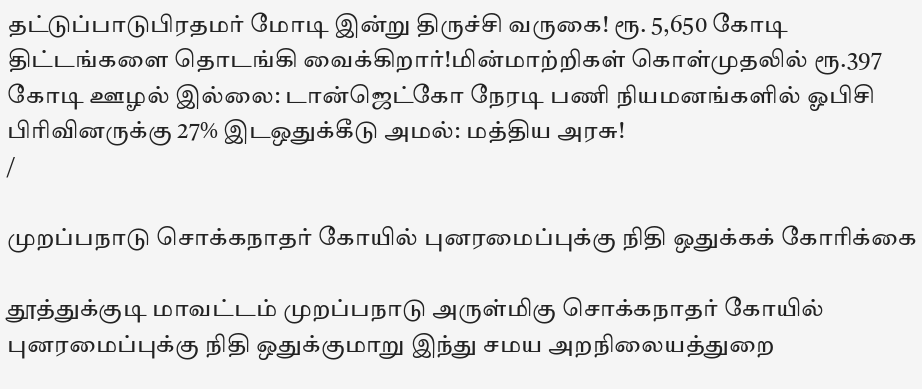தட்டுப்பாடுபிரதமர் மோடி இன்று திருச்சி வருகை! ரூ. 5,650 கோடி திட்டங்களை தொடங்கி வைக்கிறார்!மின்மாற்றிகள் கொள்முதலில் ரூ.397 கோடி ஊழல் இல்லை: டான்ஜெட்கோ நேரடி பணி நியமனங்களில் ஓபிசி பிரிவினருக்கு 27% இடஒதுக்கீடு அமல்: மத்திய அரசு!
/

முறப்பநாடு சொக்கநாதர் கோயில் புனரமைப்புக்கு நிதி ஒதுக்கக் கோரிக்கை

தூத்துக்குடி மாவட்டம் முறப்பநாடு அருள்மிகு சொக்கநாதர் கோயில் புனரமைப்புக்கு நிதி ஒதுக்குமாறு இந்து சமய அறநிலையத்துறை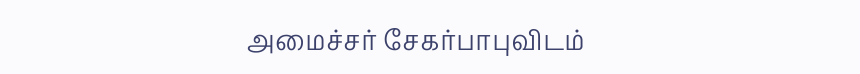அமைச்சர் சேகர்பாபுவிடம்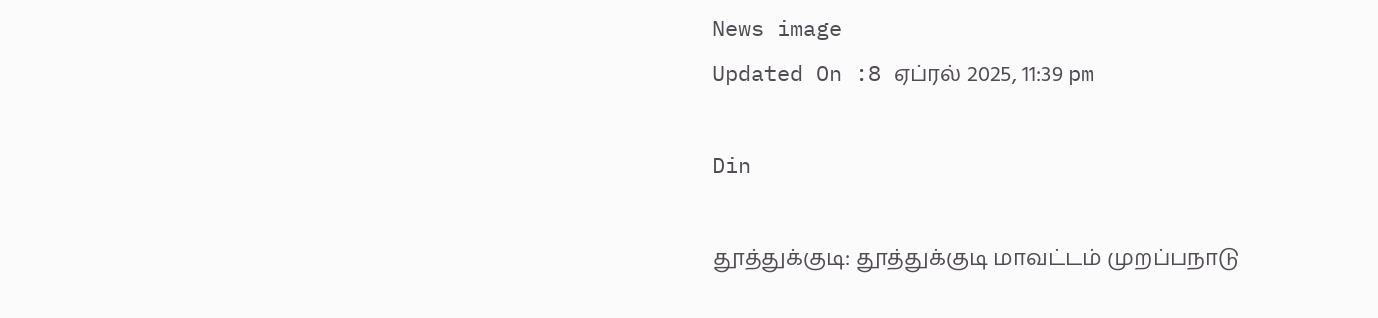News image
Updated On :8 ஏப்ரல் 2025, 11:39 pm

Din

தூத்துக்குடி: தூத்துக்குடி மாவட்டம் முறப்பநாடு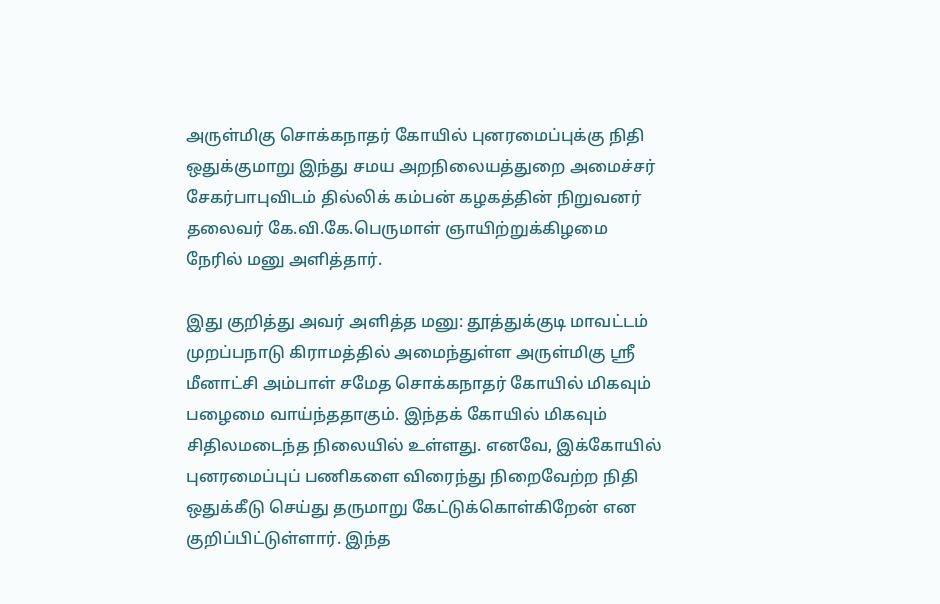அருள்மிகு சொக்கநாதர் கோயில் புனரமைப்புக்கு நிதி ஒதுக்குமாறு இந்து சமய அறநிலையத்துறை அமைச்சர் சேகர்பாபுவிடம் தில்லிக் கம்பன் கழகத்தின் நிறுவனர் தலைவர் கே.வி.கே.பெருமாள் ஞாயிற்றுக்கிழமை நேரில் மனு அளித்தார்.

இது குறித்து அவர் அளித்த மனு: தூத்துக்குடி மாவட்டம் முறப்பநாடு கிராமத்தில் அமைந்துள்ள அருள்மிகு ஸ்ரீ மீனாட்சி அம்பாள் சமேத சொக்கநாதர் கோயில் மிகவும் பழைமை வாய்ந்ததாகும். இந்தக் கோயில் மிகவும் சிதிலமடைந்த நிலையில் உள்ளது. எனவே, இக்கோயில் புனரமைப்புப் பணிகளை விரைந்து நிறைவேற்ற நிதி ஒதுக்கீடு செய்து தருமாறு கேட்டுக்கொள்கிறேன் என குறிப்பிட்டுள்ளார். இந்த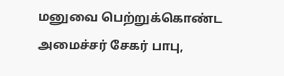மனுவை பெற்றுக்கொண்ட அமைச்சர் சேகர் பாபு,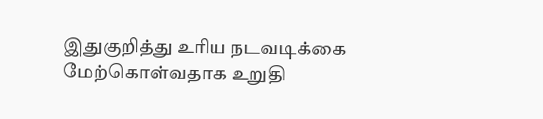இதுகுறித்து உரிய நடவடிக்கை மேற்கொள்வதாக உறுதி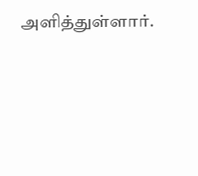அளித்துள்ளார்.